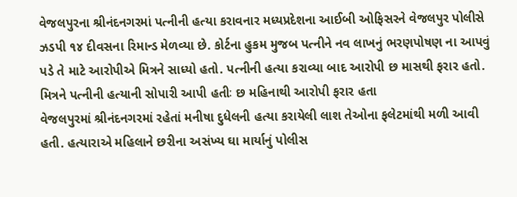વેજલપુરના શ્રીનંદનગરમાં પત્નીની હત્યા કરાવનાર મધ્યપ્રદેશના આઈબી ઓફિસરને વેજલપુર પોલીસે ઝડપી ૧૪ દીવસના રિમાન્ડ મેળવ્યા છે. કોર્ટના હુકમ મુજબ પત્નીને નવ લાખનું ભરણપોષણ ના આપવું પડે તે માટે આરોપીએ મિત્રને સાધ્યો હતો. પત્નીની હત્યા કરાવ્યા બાદ આરોપી છ માસથી ફરાર હતો.
મિત્રને પત્નીની હત્યાની સોપારી આપી હતીઃ છ મહિનાથી આરોપી ફરાર હતા
વેજલપુરમાં શ્રીનંદનગરમાં રહેતાં મનીષા દુધેલની હત્યા કરાયેલી લાશ તેઓના ફલેટમાંથી મળી આવી હતી. હત્યારાએ મહિલાને છરીના અસંખ્ય ઘા માર્યાનું પોલીસ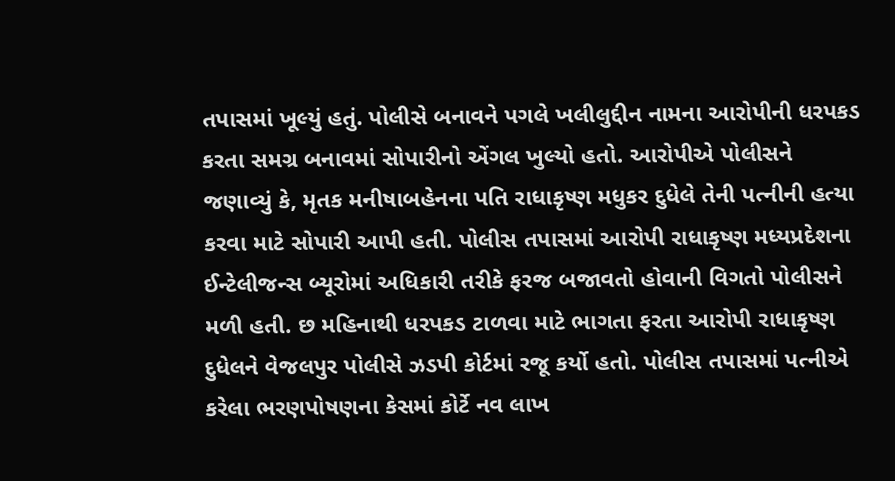તપાસમાં ખૂલ્યું હતું. પોલીસે બનાવને પગલે ખલીલુદ્દીન નામના આરોપીની ધરપકડ કરતા સમગ્ર બનાવમાં સોપારીનો એંગલ ખુલ્યો હતો. આરોપીએ પોલીસને જણાવ્યું કે, મૃતક મનીષાબહેનના પતિ રાધાકૃષ્ણ મધુકર દુધેલે તેની પત્નીની હત્યા કરવા માટે સોપારી આપી હતી. પોલીસ તપાસમાં આરોપી રાધાકૃષ્ણ મધ્યપ્રદેશના ઈન્ટેલીજન્સ બ્યૂરોમાં અધિકારી તરીકે ફરજ બજાવતો હોવાની વિગતો પોલીસને મળી હતી. છ મહિનાથી ધરપકડ ટાળવા માટે ભાગતા ફરતા આરોપી રાધાકૃષ્ણ દુધેલને વેજલપુર પોલીસે ઝડપી કોર્ટમાં રજૂ કર્યો હતો. પોલીસ તપાસમાં પત્નીએ કરેલા ભરણપોષણના કેસમાં કોર્ટે નવ લાખ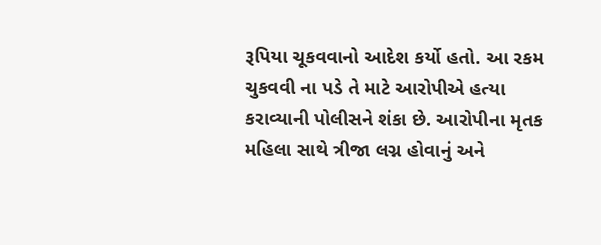રૂપિયા ચૂકવવાનો આદેશ કર્યો હતો. આ રકમ ચુકવવી ના પડે તે માટે આરોપીએ હત્યા કરાવ્યાની પોલીસને શંકા છે. આરોપીના મૃતક મહિલા સાથે ત્રીજા લગ્ન હોવાનું અને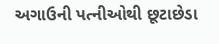અગાઉની પત્નીઓથી છૂટાછેડા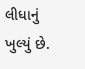લીધાનું ખુલ્યું છે.